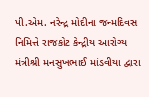પી.એમ. નરેન્દ્ર મોદીના જન્મદિવસ નિમિત્તે રાજકોટ કેન્દ્રીય આરોગ્ય મંત્રીશ્રી મનસુખભાઈ માંડવીયા દ્વારા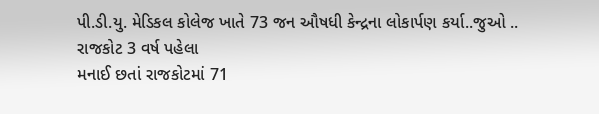પી.ડી.યુ. મેડિકલ કોલેજ ખાતે 73 જન ઔષધી કેન્દ્રના લોકાર્પણ કર્યા..જુઓ .. રાજકોટ 3 વર્ષ પહેલા
મનાઈ છતાં રાજકોટમાં 71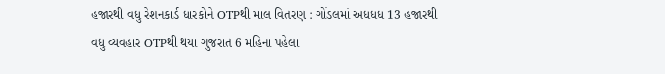હજારથી વધુ રેશનકાર્ડ ધારકોને OTPથી માલ વિતરણ : ગોંડલમાં અધધધ 13 હજારથી વધુ વ્યવહાર OTPથી થયા ગુજરાત 6 મહિના પહેલા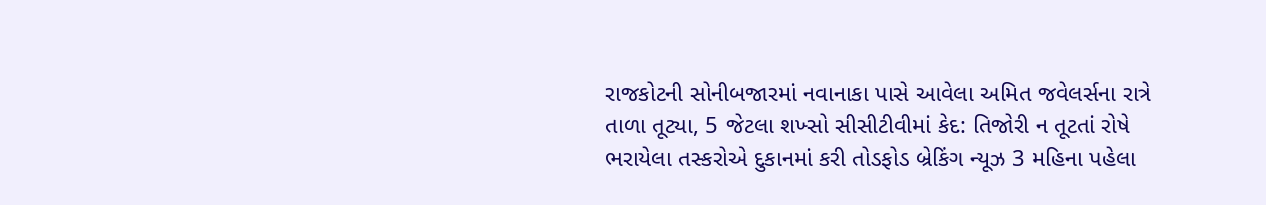રાજકોટની સોનીબજારમાં નવાનાકા પાસે આવેલા અમિત જવેલર્સના રાત્રે તાળા તૂટ્યા, 5 જેટલા શખ્સો સીસીટીવીમાં કેદ: તિજોરી ન તૂટતાં રોષે ભરાયેલા તસ્કરોએ દુકાનમાં કરી તોડફોડ બ્રેકિંગ ન્યૂઝ 3 મહિના પહેલા